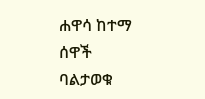ሐዋሳ ከተማ ሰዋች ባልታወቁ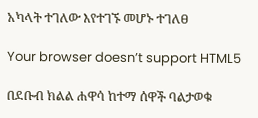አካላት ተገለው እየተገኙ መሆኑ ተገለፀ

Your browser doesn’t support HTML5

በደቡብ ክልል ሐዋሳ ከተማ ሰዋች ባልታወቁ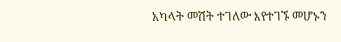አካላት መሽት ተገለው እየተገኙ መሆኑን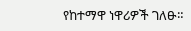የከተማዋ ነዋሪዎች ገለፁ።